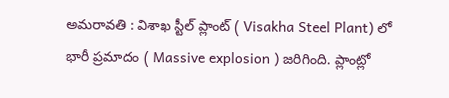అమరావతి : విశాఖ స్టీల్ ప్లాంట్ ( Visakha Steel Plant) లో భారీ ప్రమాదం ( Massive explosion ) జరిగింది. ప్లాంట్లో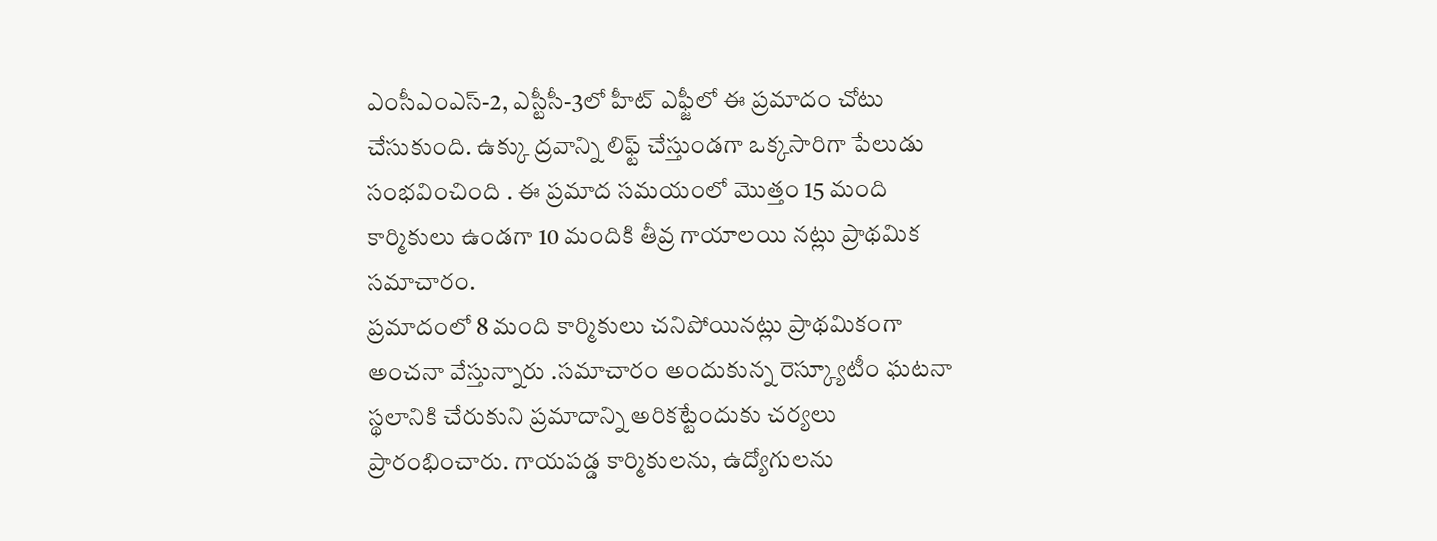ఎంసీఎంఎస్-2, ఎస్టీసీ-3లో హీట్ ఎఫ్జీలో ఈ ప్రమాదం చోటు చేసుకుంది. ఉక్కు ద్రవాన్ని లిఫ్ట్ చేస్తుండగా ఒక్కసారిగా పేలుడు సంభవించింది . ఈ ప్రమాద సమయంలో మొత్తం 15 మంది కార్మికులు ఉండగా 10 మందికి తీవ్ర గాయాలయి నట్లు ప్రాథమిక సమాచారం.
ప్రమాదంలో 8 మంది కార్మికులు చనిపోయినట్లు ప్రాథమికంగా అంచనా వేస్తున్నారు .సమాచారం అందుకున్న రెస్క్యూటీం ఘటనా స్థలానికి చేరుకుని ప్రమాదాన్ని అరికట్టేందుకు చర్యలు ప్రారంభించారు. గాయపడ్డ కార్మికులను, ఉద్యోగులను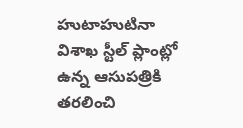హుటాహుటినా విశాఖ స్టీల్ ప్లాంట్లో ఉన్న ఆసుపత్రికి తరలించి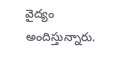వైద్యం అందిస్తున్నారు.